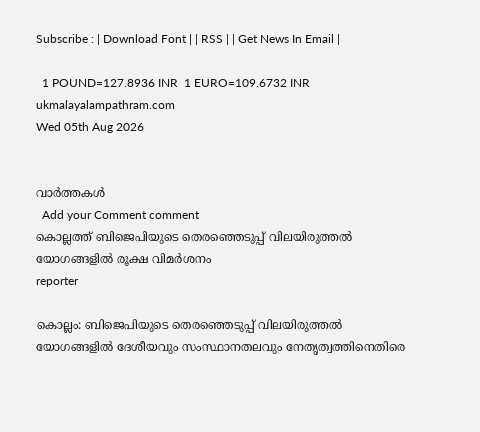Subscribe : | Download Font | | RSS | | Get News In Email |

  1 POUND=127.8936 INR  1 EURO=109.6732 INR
ukmalayalampathram.com
Wed 05th Aug 2026


വാര്‍ത്തകള്‍
  Add your Comment comment
കൊല്ലത്ത് ബിജെപിയുടെ തെരഞ്ഞെടുപ്പ് വിലയിരുത്തല്‍ യോഗങ്ങളില്‍ രൂക്ഷ വിമര്‍ശനം
reporter

കൊല്ലം: ബിജെപിയുടെ തെരഞ്ഞെടുപ്പ് വിലയിരുത്തല്‍ യോഗങ്ങളില്‍ ദേശീയവും സംസ്ഥാനതലവും നേതൃത്വത്തിനെതിരെ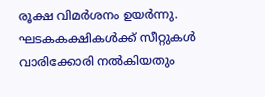രൂക്ഷ വിമര്‍ശനം ഉയര്‍ന്നു. ഘടകകക്ഷികള്‍ക്ക് സീറ്റുകള്‍ വാരിക്കോരി നല്‍കിയതും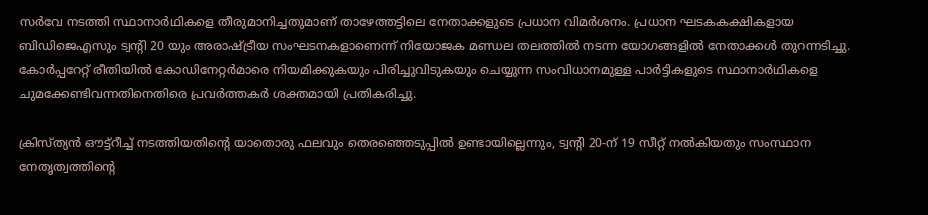സര്‍വേ നടത്തി സ്ഥാനാര്‍ഥികളെ തീരുമാനിച്ചതുമാണ് താഴേത്തട്ടിലെ നേതാക്കളുടെ പ്രധാന വിമര്‍ശനം. പ്രധാന ഘടകകക്ഷികളായ ബിഡിജെഎസും ട്വന്റി 20 യും അരാഷ്ട്രീയ സംഘടനകളാണെന്ന് നിയോജക മണ്ഡല തലത്തില്‍ നടന്ന യോഗങ്ങളില്‍ നേതാക്കള്‍ തുറന്നടിച്ചു. കോര്‍പ്പറേറ്റ് രീതിയില്‍ കോഡിനേറ്റര്‍മാരെ നിയമിക്കുകയും പിരിച്ചുവിടുകയും ചെയ്യുന്ന സംവിധാനമുള്ള പാര്‍ട്ടികളുടെ സ്ഥാനാര്‍ഥികളെ ചുമക്കേണ്ടിവന്നതിനെതിരെ പ്രവര്‍ത്തകര്‍ ശക്തമായി പ്രതികരിച്ചു.

ക്രിസ്ത്യന്‍ ഔട്ട്റീച്ച് നടത്തിയതിന്റെ യാതൊരു ഫലവും തെരഞ്ഞെടുപ്പില്‍ ഉണ്ടായില്ലെന്നും, ട്വന്റി 20-ന് 19 സീറ്റ് നല്‍കിയതും സംസ്ഥാന നേതൃത്വത്തിന്റെ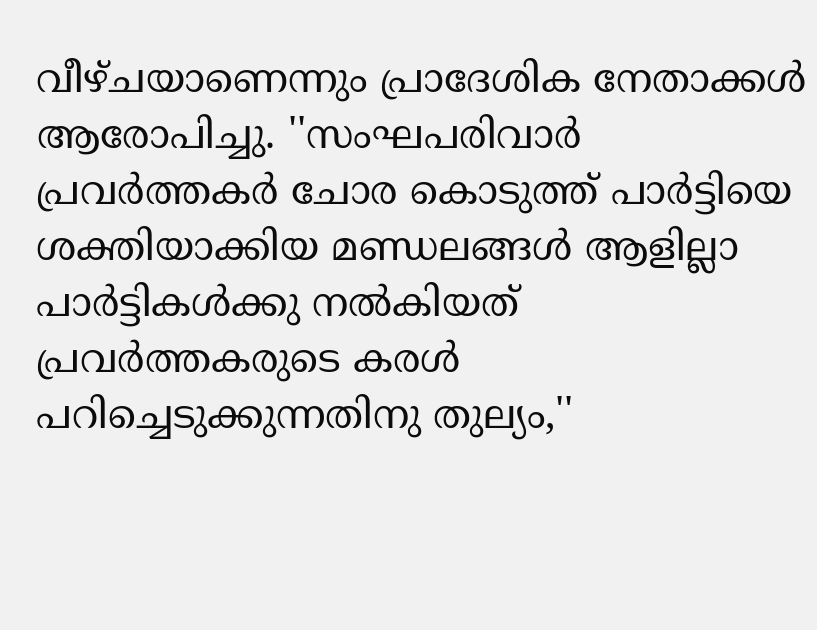വീഴ്ചയാണെന്നും പ്രാദേശിക നേതാക്കള്‍ ആരോപിച്ചു. ''സംഘപരിവാര്‍ പ്രവര്‍ത്തകര്‍ ചോര കൊടുത്ത് പാര്‍ട്ടിയെ ശക്തിയാക്കിയ മണ്ഡലങ്ങള്‍ ആളില്ലാ പാര്‍ട്ടികള്‍ക്കു നല്‍കിയത് പ്രവര്‍ത്തകരുടെ കരള്‍ പറിച്ചെടുക്കുന്നതിനു തുല്യം,''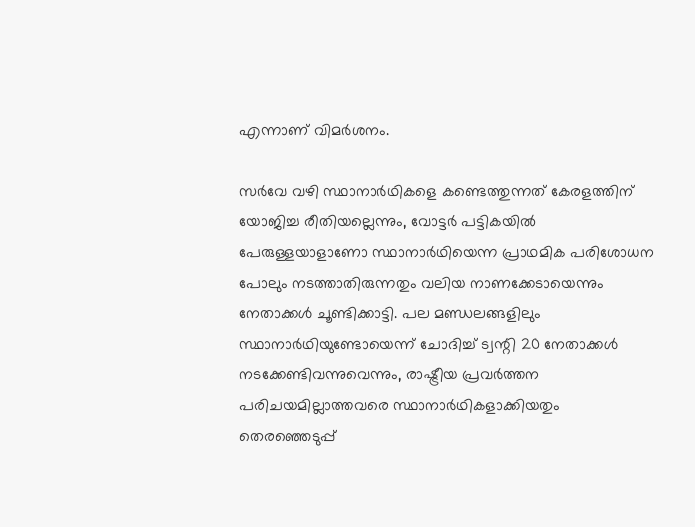എന്നാണ് വിമര്‍ശനം.

സര്‍വേ വഴി സ്ഥാനാര്‍ഥികളെ കണ്ടെത്തുന്നത് കേരളത്തിന് യോജിച്ച രീതിയല്ലെന്നും, വോട്ടര്‍ പട്ടികയില്‍ പേരുള്ളയാളാണോ സ്ഥാനാര്‍ഥിയെന്ന പ്രാഥമിക പരിശോധന പോലും നടത്താതിരുന്നതും വലിയ നാണക്കേടായെന്നും നേതാക്കള്‍ ചൂണ്ടിക്കാട്ടി. പല മണ്ഡലങ്ങളിലും സ്ഥാനാര്‍ഥിയുണ്ടോയെന്ന് ചോദിച്ച് ട്വന്റി 20 നേതാക്കള്‍ നടക്കേണ്ടിവന്നുവെന്നും, രാഷ്ട്രീയ പ്രവര്‍ത്തന പരിചയമില്ലാത്തവരെ സ്ഥാനാര്‍ഥികളാക്കിയതും തെരഞ്ഞെടുപ്പ്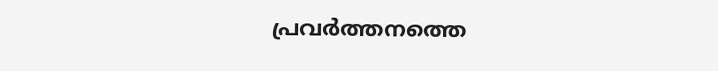പ്രവര്‍ത്തനത്തെ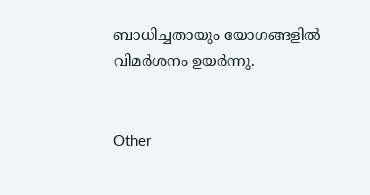ബാധിച്ചതായും യോഗങ്ങളില്‍ വിമര്‍ശനം ഉയര്‍ന്നു.


Other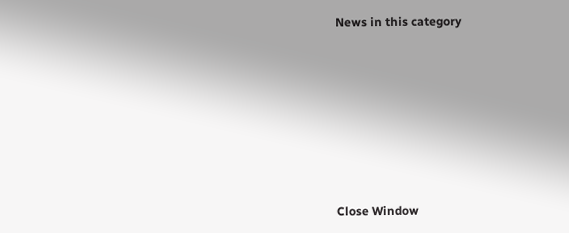News in this category








Close Window